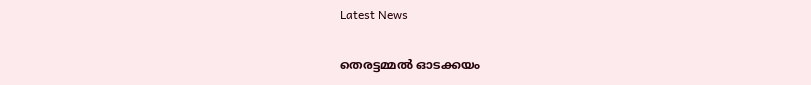Latest News

തെരട്ടമ്മല്‍ ഓടക്കയം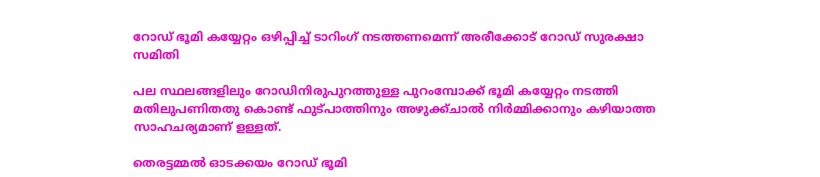റോഡ് ഭൂമി കയ്യേറ്റം ഒഴിപ്പിച്ച് ടാറിംഗ് നടത്തണമെന്ന് അരീക്കോട് റോഡ് സുരക്ഷാ സമിതി

പല സ്ഥലങ്ങളിലും റോഡിനിരുപുറത്തുള്ള പുറംമ്പോക്ക് ഭൂമി കയ്യേറ്റം നടത്തി മതിലുപണിതതു കൊണ്ട് ഫുട്പാത്തിനും അഴുക്ക്ചാല്‍ നിര്‍മ്മിക്കാനും കഴിയാത്ത സാഹചര്യമാണ് ളള്ളത്.

തെരട്ടമ്മല്‍ ഓടക്കയം റോഡ് ഭൂമി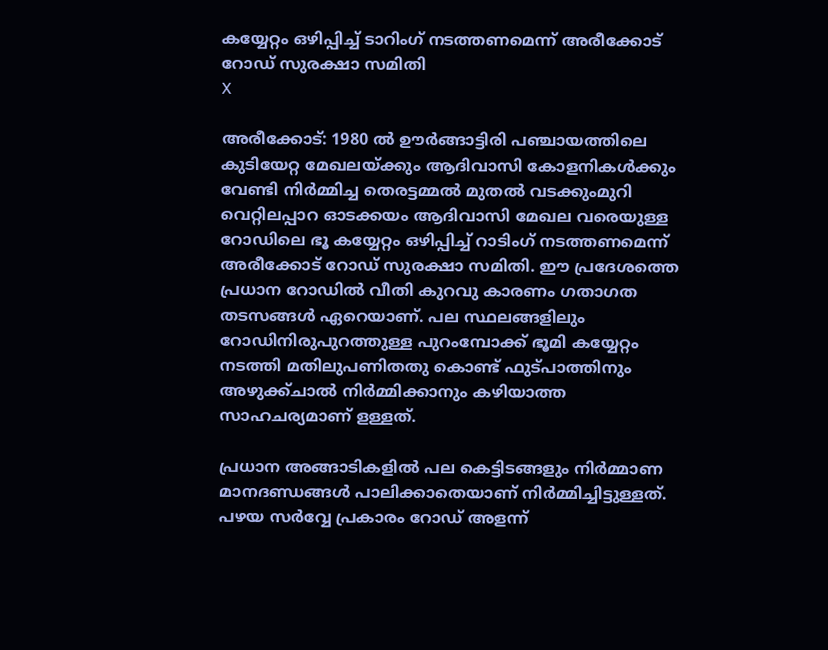കയ്യേറ്റം ഒഴിപ്പിച്ച് ടാറിംഗ് നടത്തണമെന്ന് അരീക്കോട് റോഡ് സുരക്ഷാ സമിതി
X

അരീക്കോട്: 1980 ല്‍ ഊര്‍ങ്ങാട്ടിരി പഞ്ചായത്തിലെ കുടിയേറ്റ മേഖലയ്ക്കും ആദിവാസി കോളനികള്‍ക്കും വേണ്ടി നിര്‍മ്മിച്ച തെരട്ടമ്മല്‍ മുതല്‍ വടക്കുംമുറി വെറ്റിലപ്പാറ ഓടക്കയം ആദിവാസി മേഖല വരെയുള്ള റോഡിലെ ഭൂ കയ്യേറ്റം ഒഴിപ്പിച്ച് റാടിംഗ് നടത്തണമെന്ന് അരീക്കോട് റോഡ് സുരക്ഷാ സമിതി. ഈ പ്രദേശത്തെ പ്രധാന റോഡില്‍ വീതി കുറവു കാരണം ഗതാഗത തടസങ്ങള്‍ ഏറെയാണ്. പല സ്ഥലങ്ങളിലും റോഡിനിരുപുറത്തുള്ള പുറംമ്പോക്ക് ഭൂമി കയ്യേറ്റം നടത്തി മതിലുപണിതതു കൊണ്ട് ഫുട്പാത്തിനും അഴുക്ക്ചാല്‍ നിര്‍മ്മിക്കാനും കഴിയാത്ത സാഹചര്യമാണ് ളള്ളത്.

പ്രധാന അങ്ങാടികളില്‍ പല കെട്ടിടങ്ങളും നിര്‍മ്മാണ മാനദണ്ഡങ്ങള്‍ പാലിക്കാതെയാണ് നിര്‍മ്മിച്ചിട്ടുള്ളത്. പഴയ സര്‍വ്വേ പ്രകാരം റോഡ് അളന്ന്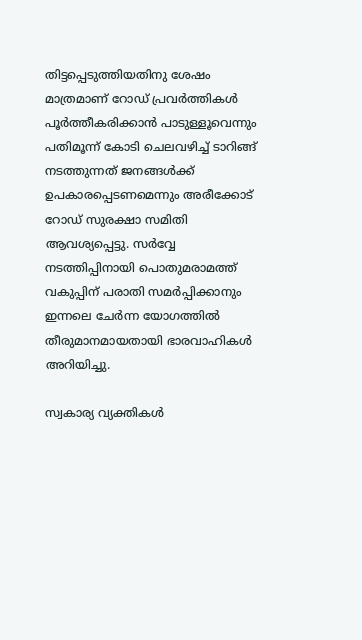തിട്ടപ്പെടുത്തിയതിനു ശേഷം മാത്രമാണ് റോഡ് പ്രവര്‍ത്തികള്‍ പൂര്‍ത്തീകരിക്കാന്‍ പാടുള്ളൂവെന്നും പതിമൂന്ന് കോടി ചെലവഴിച്ച് ടാറിങ്ങ് നടത്തുന്നത് ജനങ്ങള്‍ക്ക് ഉപകാരപ്പെടണമെന്നും അരീക്കോട് റോഡ് സുരക്ഷാ സമിതി ആവശ്യപ്പെട്ടു. സര്‍വ്വേ നടത്തിപ്പിനായി പൊതുമരാമത്ത് വകുപ്പിന് പരാതി സമര്‍പ്പിക്കാനും ഇന്നലെ ചേര്‍ന്ന യോഗത്തില്‍ തീരുമാനമായതായി ഭാരവാഹികള്‍ അറിയിച്ചു.

സ്വകാര്യ വ്യക്തികള്‍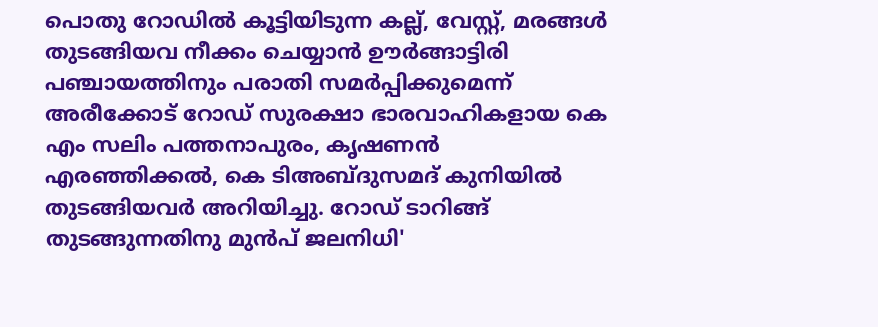പൊതു റോഡില്‍ കൂട്ടിയിടുന്ന കല്ല്, വേസ്റ്റ്, മരങ്ങള്‍ തുടങ്ങിയവ നീക്കം ചെയ്യാന്‍ ഊര്‍ങ്ങാട്ടിരി പഞ്ചായത്തിനും പരാതി സമര്‍പ്പിക്കുമെന്ന് അരീക്കോട് റോഡ് സുരക്ഷാ ഭാരവാഹികളായ കെ എം സലിം പത്തനാപുരം, കൃഷണന്‍ എരഞ്ഞിക്കല്‍, കെ ടിഅബ്ദുസമദ് കുനിയില്‍ തുടങ്ങിയവര്‍ അറിയിച്ചു. റോഡ് ടാറിങ്ങ് തുടങ്ങുന്നതിനു മുന്‍പ് ജലനിധി'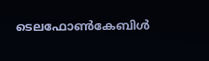ടെലഫോണ്‍കേബിള്‍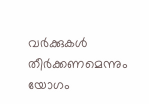വര്‍ക്കുകള്‍ തീര്‍ക്കണമെന്നും യോഗം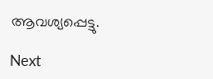ആവശ്യപ്പെട്ടു.

Next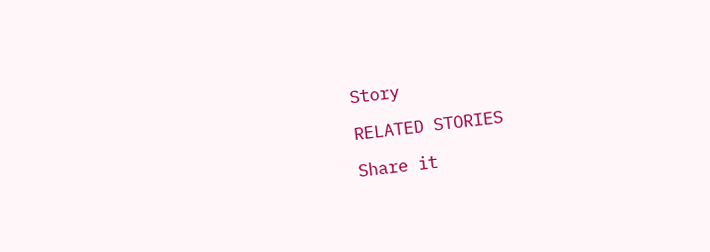Story

RELATED STORIES

Share it